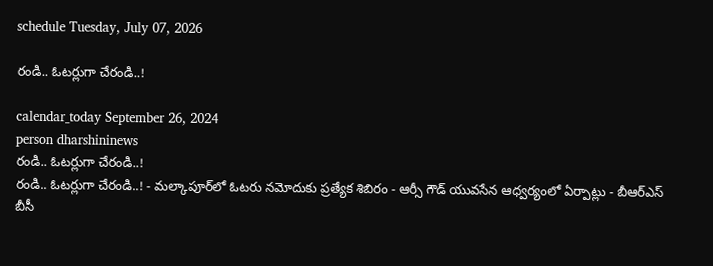schedule Tuesday, July 07, 2026

రండి.. ఓటర్లుగా చేరండి..!

calendar_today September 26, 2024
person dharshininews
రండి.. ఓటర్లుగా చేరండి..!
రండి.. ఓటర్లుగా చేరండి..! - మల్కాపూర్‌లో ఓటరు నమోదుకు ప్రత్యేక శిబిరం - ఆర్సీ గౌడ్‌ యువసేన ఆధ్వర్యంలో ఏర్పాట్లు - బీఆర్ఎస్ బీసీ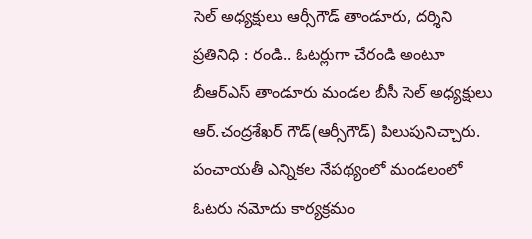సెల్ అధ్యక్షులు ఆర్సీగౌడ్‌ తాండూరు, దర్శిని ప్రతినిధి : రండి.. ఓటర్లుగా చేరండి అంటూ బీఆర్ఎస్ తాండూరు మండల బీసీ సెల్ అధ్యక్షులు ఆర్.చంద్రశేఖర్ గౌడ్(ఆర్సీగౌడ్‌) పిలుపునిచ్చారు. పంచాయతీ ఎన్నికల నేపథ్యంలో మండలంలో ఓటరు నమోదు కార్యక్రమం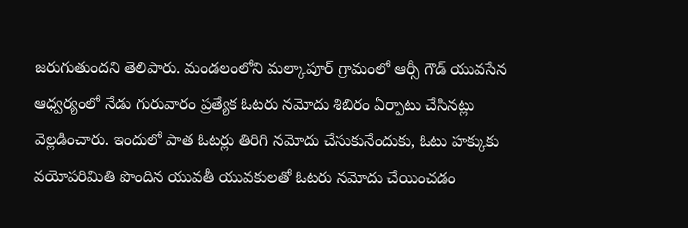జరుగుతుందని తెలిపారు. మండలంలోని మల్కాపూర్‌ గ్రామంలో ఆర్సీ గౌడ్‌ యువసేన ఆధ్వర్యంలో నేడు గురువారం ప్రత్యేక ఓటరు నమోదు శిబిరం ఏర్పాటు చేసినట్లు వెల్లడించారు. ఇందులో పాత ఓటర్లు తిరిగి నమోదు చేసుకునేందుకు, ఓటు హక్కుకు వయోపరిమితి పొందిన యువతీ యువకులతో ఓటరు నమోదు చేయించడం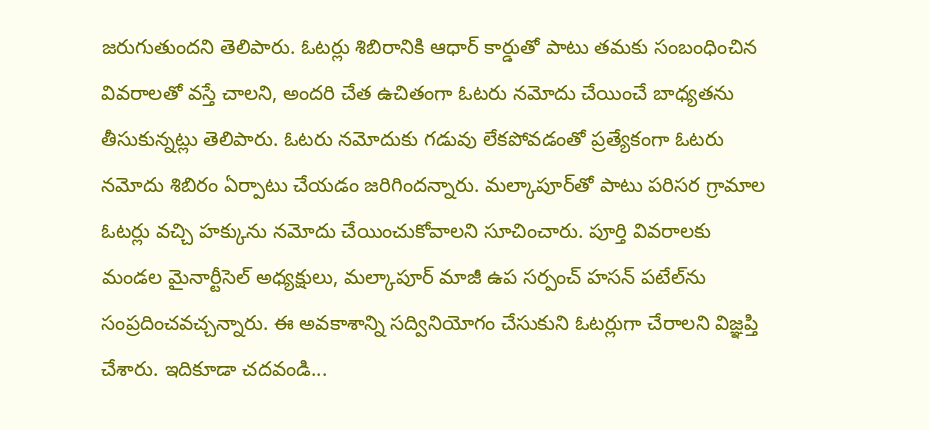జరుగుతుందని తెలిపారు. ఓటర్లు శిబిరానికి ఆధార్‌ కార్డుతో పాటు తమకు సంబంధించిన వివరాలతో వస్తే చాలని, అందరి చేత ఉచితంగా ఓటరు నమోదు చేయించే బాధ్యతను తీసుకున్నట్లు తెలిపారు. ఓటరు నమోదుకు గడువు లేకపోవడంతో ప్రత్యేకంగా ఓటరు నమోదు శిబిరం ఏర్పాటు చేయడం జరిగిందన్నారు. మల్కాపూర్‌తో పాటు పరిసర గ్రామాల ఓటర్లు వచ్చి హక్కును నమోదు చేయించుకోవాలని సూచించారు. పూర్తి వివరాలకు మండల మైనార్టీసెల్ అధ్యక్షులు, మల్కాపూర్ మాజీ ఉప సర్పంచ్ హసన్ పటేల్‌ను సంప్రదించవచ్చన్నారు. ఈ అవకాశాన్ని సద్వినియోగం చేసుకుని ఓటర్లుగా చేరాలని విజ్ఞప్తి చేశారు. ఇదికూడా చదవండి...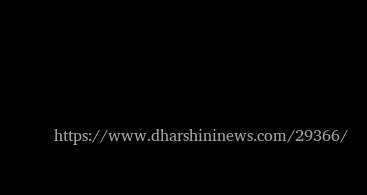https://www.dharshininews.com/29366/